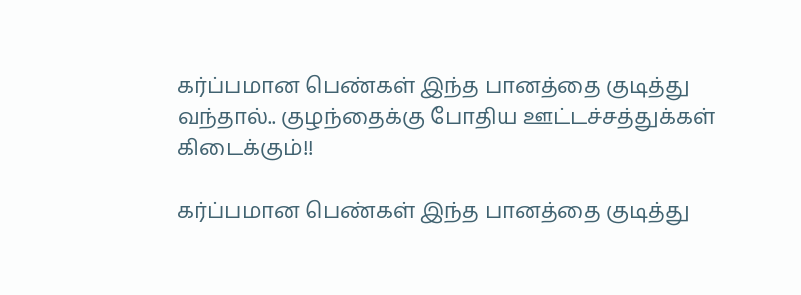கர்ப்பமான பெண்கள் இந்த பானத்தை குடித்து வந்தால்.. குழந்தைக்கு போதிய ஊட்டச்சத்துக்கள் கிடைக்கும்!!

கர்ப்பமான பெண்கள் இந்த பானத்தை குடித்து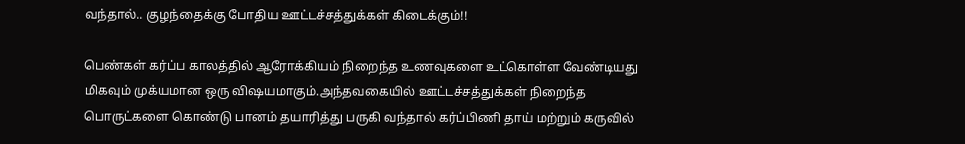வந்தால்.. குழந்தைக்கு போதிய ஊட்டச்சத்துக்கள் கிடைக்கும்!!

பெண்கள் கர்ப்ப காலத்தில் ஆரோக்கியம் நிறைந்த உணவுகளை உட்கொள்ள வேண்டியது மிகவும் முக்யமான ஒரு விஷயமாகும்.அந்தவகையில் ஊட்டச்சத்துக்கள் நிறைந்த பொருட்களை கொண்டு பானம் தயாரித்து பருகி வந்தால் கர்ப்பிணி தாய் மற்றும் கருவில்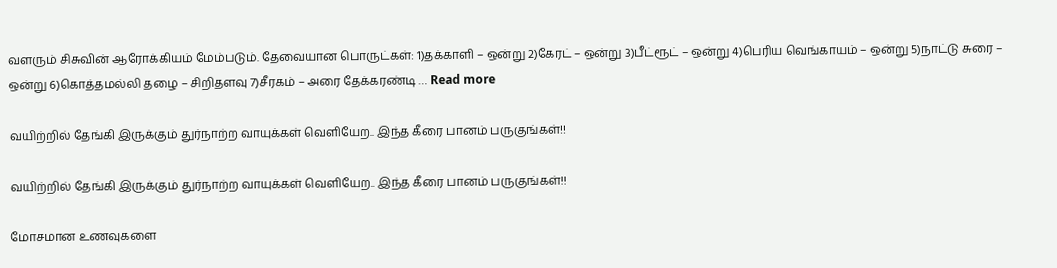வளரும் சிசுவின் ஆரோக்கியம் மேம்படும். தேவையான பொருட்கள்: 1)தக்காளி – ஒன்று 2)கேரட் – ஒன்று 3)பீட்ரூட் – ஒன்று 4)பெரிய வெங்காயம் – ஒன்று 5)நாட்டு சுரை – ஒன்று 6)கொத்தமல்லி தழை – சிறிதளவு 7)சீரகம் – அரை தேக்கரண்டி … Read more

வயிற்றில் தேங்கி இருக்கும் துர்நாற்ற வாயுக்கள் வெளியேற.. இந்த கீரை பானம் பருகுங்கள்!!

வயிற்றில் தேங்கி இருக்கும் துர்நாற்ற வாயுக்கள் வெளியேற.. இந்த கீரை பானம் பருகுங்கள்!!

மோசமான உணவுகளை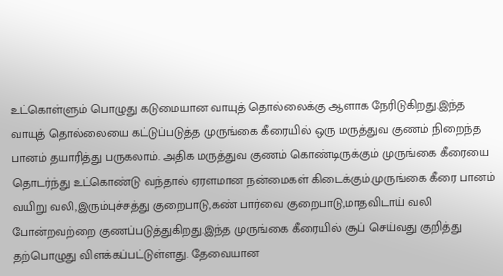உட்கொள்ளும் பொழுது கடுமையான வாயுத் தொல்லைக்கு ஆளாக நேரிடுகிறது.இந்த வாயுத் தொல்லையை கட்டுப்படுத்த முருங்கை கீரையில் ஒரு மருத்துவ குணம் நிறைந்த பானம் தயாரித்து பருகலாம். அதிக மருத்துவ குணம் கொண்டிருக்கும் முருங்கை கீரையை தொடர்ந்து உட்கொண்டு வந்தால் ஏரளமான நன்மைகள் கிடைக்கும்.முருங்கை கீரை பானம் வயிறு வலி,இரும்புச்சத்து குறைபாடு,கண் பார்வை குறைபாடு,மாதவிடாய் வலி போன்றவற்றை குணப்படுத்துகிறது.இந்த முருங்கை கீரையில் சூப் செய்வது குறித்து தற்பொழுது விளக்கப்பட்டுள்ளது. தேவையான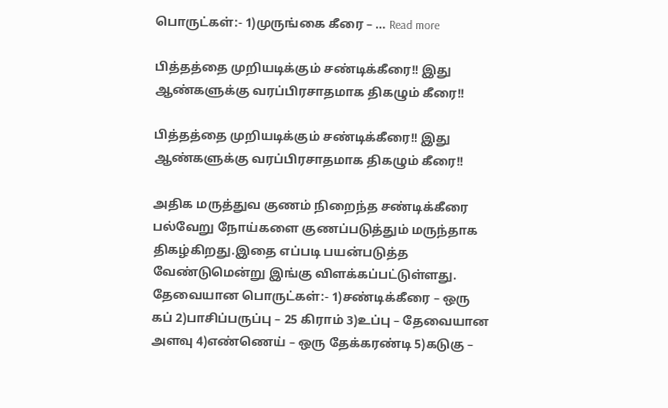பொருட்கள்:- 1)முருங்கை கீரை – … Read more

பித்தத்தை முறியடிக்கும் சண்டிக்கீரை!! இது ஆண்களுக்கு வரப்பிரசாதமாக திகழும் கீரை!!

பித்தத்தை முறியடிக்கும் சண்டிக்கீரை!! இது ஆண்களுக்கு வரப்பிரசாதமாக திகழும் கீரை!!

அதிக மருத்துவ குணம் நிறைந்த சண்டிக்கீரை பல்வேறு நோய்களை குணப்படுத்தும் மருந்தாக திகழ்கிறது.இதை எப்படி பயன்படுத்த வேண்டுமென்று இங்கு விளக்கப்பட்டுள்ளது. தேவையான பொருட்கள்:- 1)சண்டிக்கீரை – ஒரு கப் 2)பாசிப்பருப்பு – 25 கிராம் 3)உப்பு – தேவையான அளவு 4)எண்ணெய் – ஒரு தேக்கரண்டி 5)கடுகு –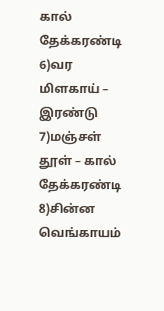கால் தேக்கரண்டி 6)வர மிளகாய் – இரண்டு 7)மஞ்சள் தூள் – கால் தேக்கரண்டி 8)சின்ன வெங்காயம்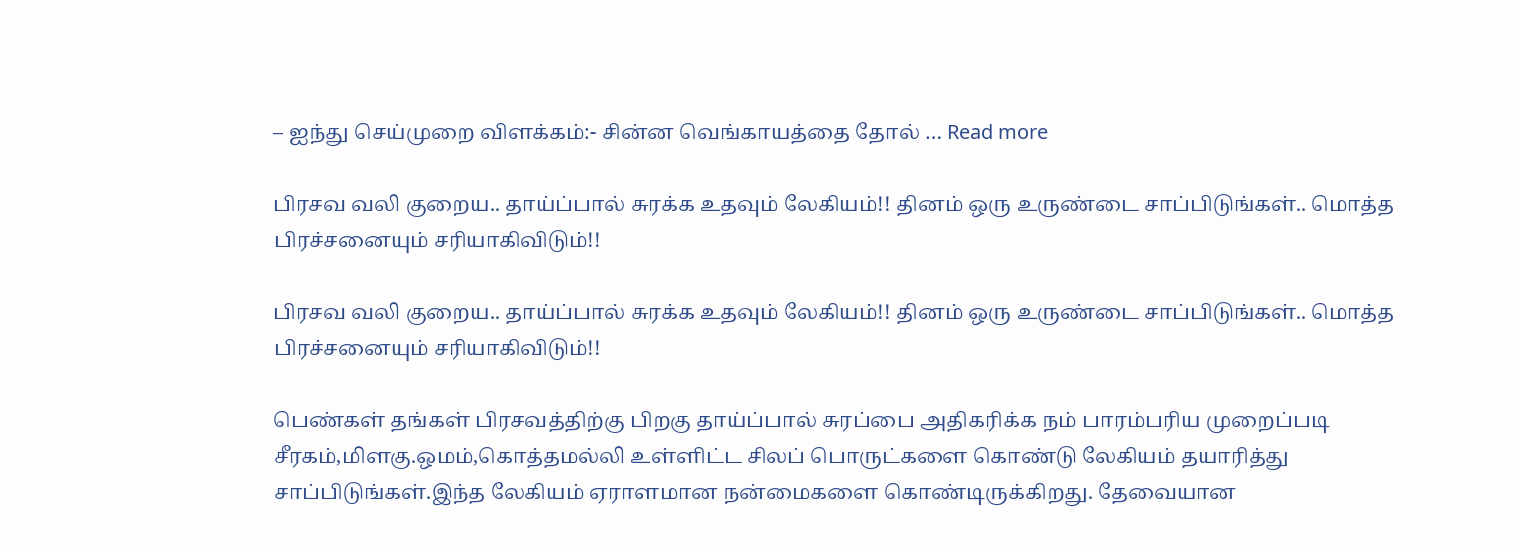– ஐந்து செய்முறை விளக்கம்:- சின்ன வெங்காயத்தை தோல் … Read more

பிரசவ வலி குறைய.. தாய்ப்பால் சுரக்க உதவும் லேகியம்!! தினம் ஒரு உருண்டை சாப்பிடுங்கள்.. மொத்த பிரச்சனையும் சரியாகிவிடும்!!

பிரசவ வலி குறைய.. தாய்ப்பால் சுரக்க உதவும் லேகியம்!! தினம் ஒரு உருண்டை சாப்பிடுங்கள்.. மொத்த பிரச்சனையும் சரியாகிவிடும்!!

பெண்கள் தங்கள் பிரசவத்திற்கு பிறகு தாய்ப்பால் சுரப்பை அதிகரிக்க நம் பாரம்பரிய முறைப்படி சீரகம்,மிளகு.ஒமம்,கொத்தமல்லி உள்ளிட்ட சிலப் பொருட்களை கொண்டு லேகியம் தயாரித்து சாப்பிடுங்கள்.இந்த லேகியம் ஏராளமான நன்மைகளை கொண்டிருக்கிறது. தேவையான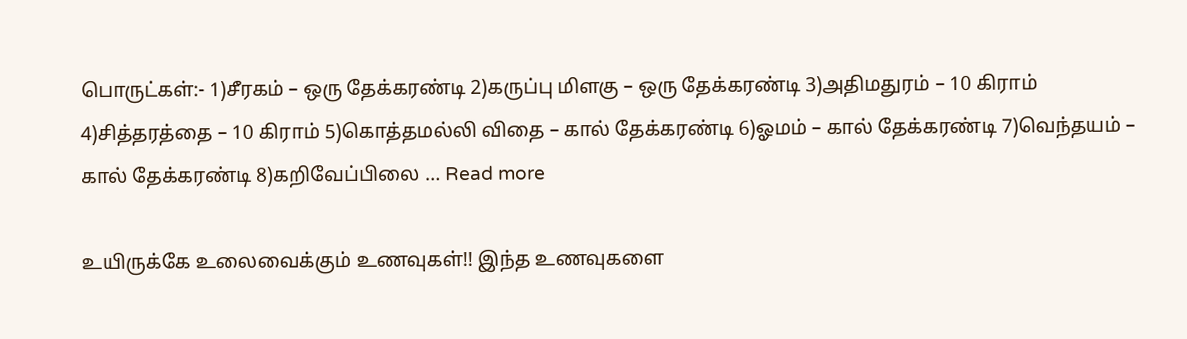பொருட்கள்:- 1)சீரகம் – ஒரு தேக்கரண்டி 2)கருப்பு மிளகு – ஒரு தேக்கரண்டி 3)அதிமதுரம் – 10 கிராம் 4)சித்தரத்தை – 10 கிராம் 5)கொத்தமல்லி விதை – கால் தேக்கரண்டி 6)ஓமம் – கால் தேக்கரண்டி 7)வெந்தயம் – கால் தேக்கரண்டி 8)கறிவேப்பிலை … Read more

உயிருக்கே உலைவைக்கும் உணவுகள்!! இந்த உணவுகளை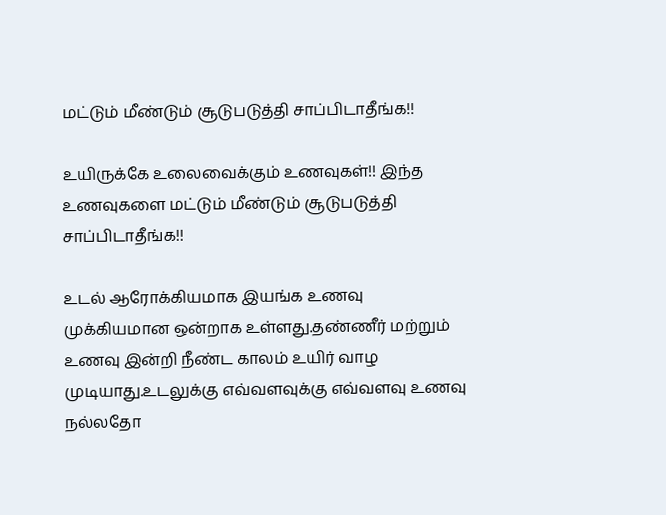மட்டும் மீண்டும் சூடுபடுத்தி சாப்பிடாதீங்க!!

உயிருக்கே உலைவைக்கும் உணவுகள்!! இந்த உணவுகளை மட்டும் மீண்டும் சூடுபடுத்தி சாப்பிடாதீங்க!!

உடல் ஆரோக்கியமாக இயங்க உணவு முக்கியமான ஒன்றாக உள்ளது.தண்ணீர் மற்றும் உணவு இன்றி நீண்ட காலம் உயிர் வாழ முடியாது.உடலுக்கு எவ்வளவுக்கு எவ்வளவு உணவு நல்லதோ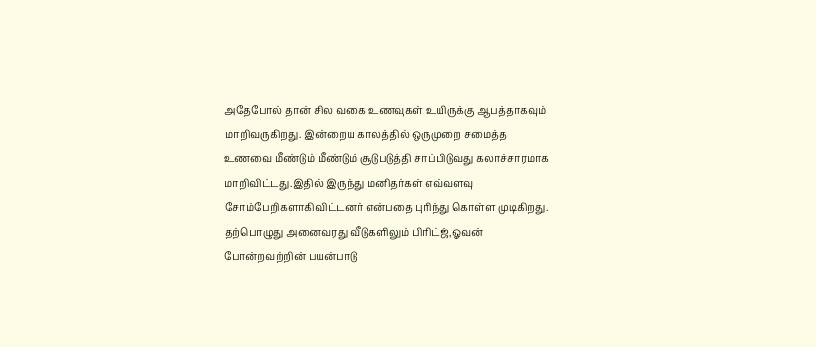அதேபோல் தான் சில வகை உணவுகள் உயிருக்கு ஆபத்தாகவும் மாறிவருகிறது. இன்றைய காலத்தில் ஒருமுறை சமைத்த உணவை மீண்டும் மீண்டும் சூடுபடுத்தி சாப்பிடுவது கலாச்சாரமாக மாறிவிட்டது.இதில் இருந்து மனிதர்கள் எவ்வளவு சோம்பேறிகளாகிவிட்டனர் என்பதை புரிந்து கொள்ள முடிகிறது. தற்பொழுது அனைவரது வீடுகளிலும் பிரிட்ஜ்,ஓவன் போன்றவற்றின் பயன்பாடு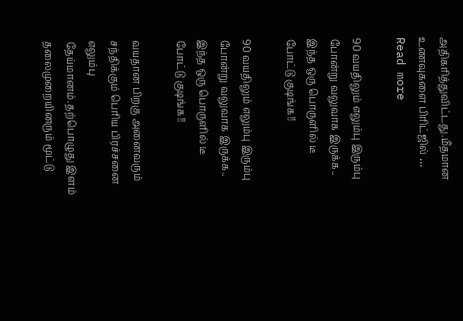அதிகரித்துவிட்டது.மீதமான உணவுகளை பிரிட்ஜில் … Read more

90 வயதிலும் எலும்பு இரும்பு போன்று வலுவாக இருக்க.. இந்த ஒரு பொருளில் டீ போட்டு குடிங்க!!

90 வயதிலும் எலும்பு இரும்பு போன்று வலுவாக இருக்க.. இந்த ஒரு பொருளில் டீ போட்டு குடிங்க!!

வயதான பிறகு அனைவரும் சந்திக்கும் பெரிய பிரச்சனை எலும்பு தேய்மானம்.தற்பொழுது இளம் தலைமுறையினரும் மூட்டு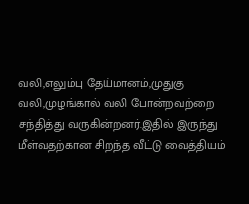வலி,எலும்பு தேய்மானம்,முதுகு வலி,முழங்கால் வலி போன்றவற்றை சந்தித்து வருகின்றனர்.இதில் இருந்து மீள்வதற்கான சிறந்த வீட்டு வைத்தியம்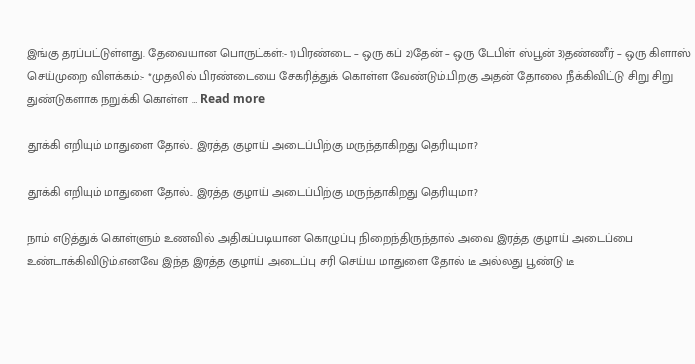இங்கு தரப்பட்டுள்ளது. தேவையான பொருட்கள்:- 1)பிரண்டை – ஒரு கப் 2)தேன் – ஒரு டேபிள் ஸ்பூன் 3)தண்ணீர் – ஒரு கிளாஸ் செய்முறை விளக்கம்:- *முதலில் பிரண்டையை சேகரித்துக் கொள்ள வேண்டும்.பிறகு அதன் தோலை நீக்கிவிட்டு சிறு சிறு துண்டுகளாக நறுக்கி கொள்ள … Read more

தூக்கி எறியும் மாதுளை தோல்.. இரத்த குழாய் அடைப்பிற்கு மருந்தாகிறது தெரியுமா?

தூக்கி எறியும் மாதுளை தோல்.. இரத்த குழாய் அடைப்பிற்கு மருந்தாகிறது தெரியுமா?

நாம் எடுத்துக் கொள்ளும் உணவில் அதிகப்படியான கொழுப்பு நிறைந்திருந்தால் அவை இரத்த குழாய் அடைப்பை உண்டாக்கிவிடும்.எனவே இந்த இரத்த குழாய் அடைப்பு சரி செய்ய மாதுளை தோல் டீ அல்லது பூண்டு டீ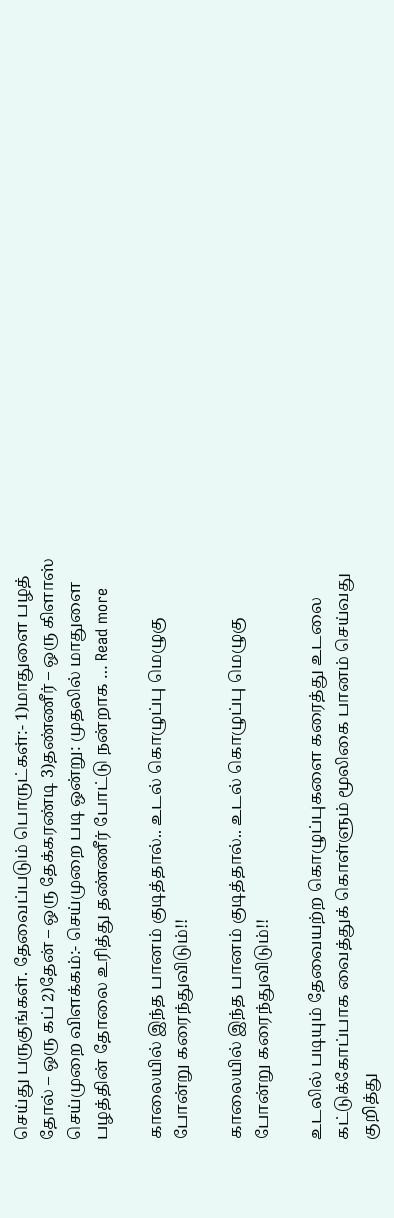செய்து பருகுங்கள். தேவைப்படும் பொருட்கள்:- 1)மாதுளை பழத் தோல் – ஒரு கப் 2)தேன் – ஒரு தேக்கரண்டி 3)தண்ணீர் – ஒரு கிளாஸ் செய்முறை விளக்கம்:- செய்முறை படி ஒன்று: முதலில் மாதுளை பழத்தின் தோலை உரித்து தண்ணீர் போட்டு நன்றாக … Read more

காலையில் இந்த பானம் குடித்தால்.. உடல் கொழுப்பு மெழுகு போன்று கரைந்துவிடும்!!

காலையில் இந்த பானம் குடித்தால்.. உடல் கொழுப்பு மெழுகு போன்று கரைந்துவிடும்!!

உடலில் படியும் தேவையற்ற கொழுப்புகளை கரைத்து உடலை கட்டுக்கோப்பாக வைத்துக் கொள்ளும் மூலிகை பானம் செய்வது குறித்து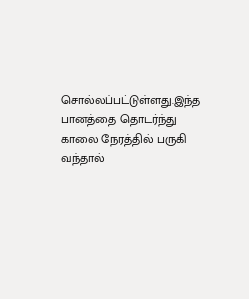சொல்லப்பட்டுள்ளது.இந்த பானத்தை தொடர்ந்து காலை நேரத்தில் பருகி வந்தால்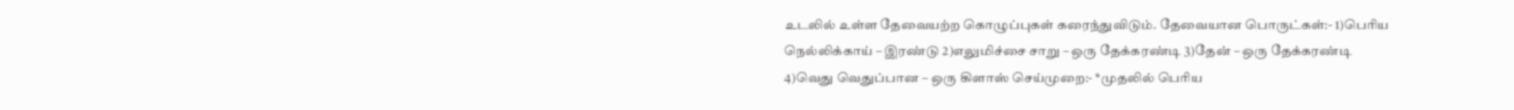உடலில் உள்ள தேவையற்ற கொழுப்புகள் கரைந்துவிடும். தேவையான பொருட்கள்:- 1)பெரிய நெல்லிக்காய் – இரண்டு 2)எலுமிச்சை சாறு – ஒரு தேக்கரண்டி 3)தேன் – ஒரு தேக்கரண்டி 4)வெது வெதுப்பான – ஒரு கிளாஸ் செய்முறை:- *முதலில் பெரிய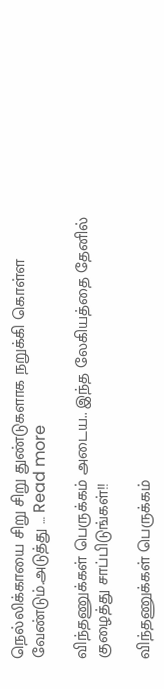நெல்லிக்காயை சிறு சிறு துண்டுகளாக நறுக்கி கொள்ள வேண்டும்.அடுத்து … Read more

விந்தணுக்கள் பெருக்கம் அடைய.. இந்த லேகியத்தை தேனில் குழைத்து சாப்பிடுங்கள்!!

விந்தணுக்கள் பெருக்கம்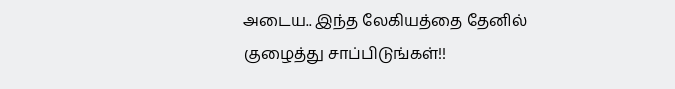அடைய.. இந்த லேகியத்தை தேனில் குழைத்து சாப்பிடுங்கள்!!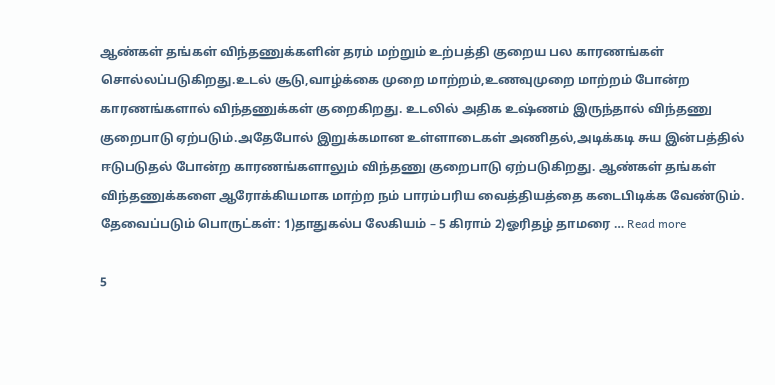ஆண்கள் தங்கள் விந்தணுக்களின் தரம் மற்றும் உற்பத்தி குறைய பல காரணங்கள் சொல்லப்படுகிறது.உடல் சூடு,வாழ்க்கை முறை மாற்றம்,உணவுமுறை மாற்றம் போன்ற காரணங்களால் விந்தணுக்கள் குறைகிறது. உடலில் அதிக உஷ்ணம் இருந்தால் விந்தணு குறைபாடு ஏற்படும்.அதேபோல் இறுக்கமான உள்ளாடைகள் அணிதல்,அடிக்கடி சுய இன்பத்தில் ஈடுபடுதல் போன்ற காரணங்களாலும் விந்தணு குறைபாடு ஏற்படுகிறது. ஆண்கள் தங்கள் விந்தணுக்களை ஆரோக்கியமாக மாற்ற நம் பாரம்பரிய வைத்தியத்தை கடைபிடிக்க வேண்டும். தேவைப்படும் பொருட்கள்: 1)தாதுகல்ப லேகியம் – 5 கிராம் 2)ஓரிதழ் தாமரை … Read more

5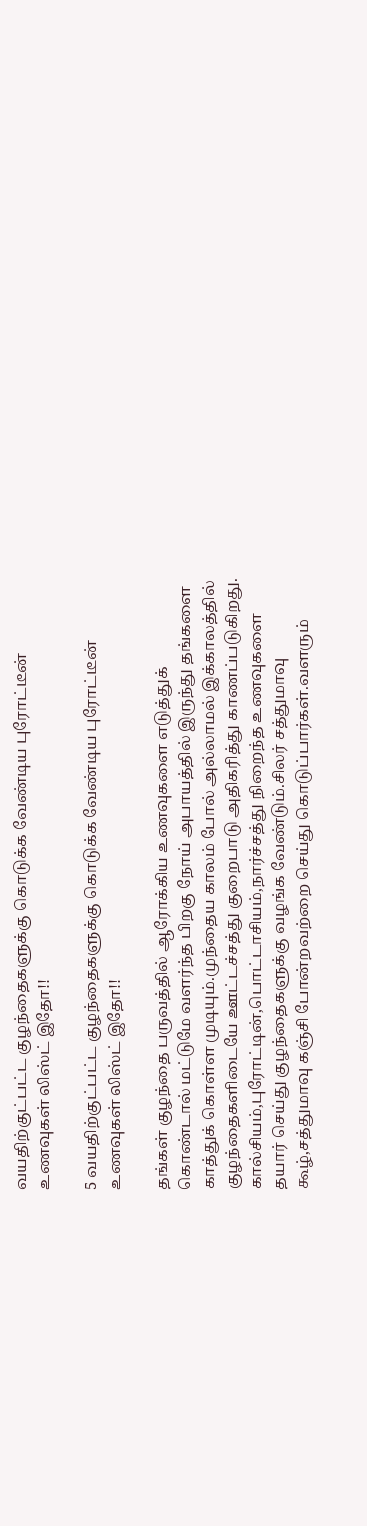வயதிற்குட்பட்ட குழந்தைகளுக்கு கொடுக்க வேண்டிய புரோட்டீன் உணவுகள் லிஸ்ட் இதோ!!

5 வயதிற்குட்பட்ட குழந்தைகளுக்கு கொடுக்க வேண்டிய புரோட்டீன் உணவுகள் லிஸ்ட் இதோ!!

தங்கள் குழந்தை பருவத்தில் ஆரோக்கிய உணவுகளை எடுத்துக் கொண்டால் மட்டுமே வளர்ந்த பிறகு நோய் அபாயத்தில் இருந்து தங்களை காத்துக் கொள்ள முடியும்.முந்தைய காலம் போல் அல்லாமல் இக்காலத்தில் குழந்தைகளிடையே ஊட்டச்சத்து குறைபாடு அதிகரித்து காணப்படுகிறது. கால்சியம்,புரோட்டின்,பொட்டாசியம்,நார்ச்சத்து நிறைந்த உணவுகளை தயார் செய்து குழந்தைகளுக்கு வழங்க வேண்டும்.சிலர் சத்துமாவு கூழ்,சத்துமாவு கஞ்சி போன்றவற்றை செய்து கொடுப்பார்கள்.வளரும்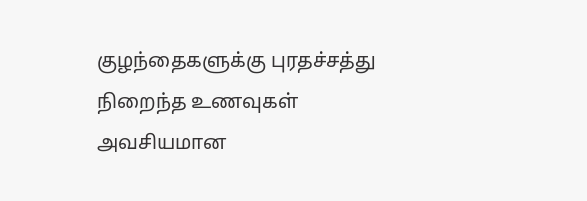குழந்தைகளுக்கு புரதச்சத்து நிறைந்த உணவுகள் அவசியமான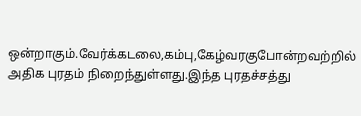ஒன்றாகும்.வேர்க்கடலை,கம்பு,கேழ்வரகுபோன்றவற்றில் அதிக புரதம் நிறைந்துள்ளது.இந்த புரதச்சத்து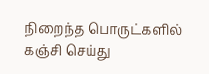நிறைந்த பொருட்களில் கஞ்சி செய்து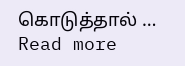கொடுத்தால் … Read more